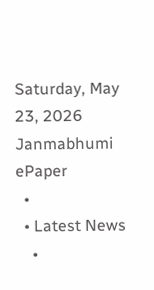Saturday, May 23, 2026
Janmabhumi
ePaper
  •
  • Latest News
    •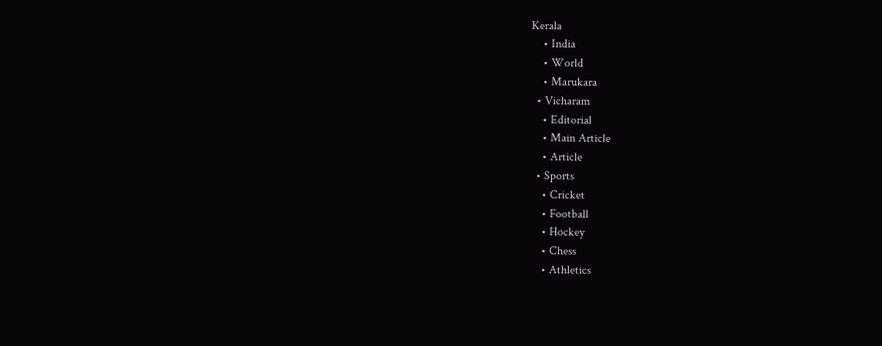Kerala
    • India
    • World
    • Marukara
  • Vicharam
    • Editorial
    • Main Article
    • Article
  • Sports
    • Cricket
    • Football
    • Hockey
    • Chess
    • Athletics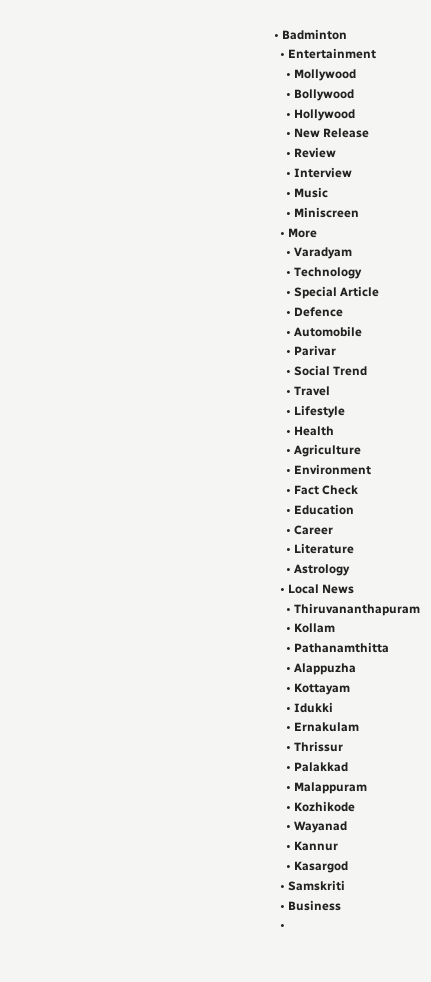• Badminton
  • Entertainment
    • Mollywood
    • Bollywood
    • Hollywood
    • New Release
    • Review
    • Interview
    • Music
    • Miniscreen
  • More
    • Varadyam
    • Technology
    • Special Article
    • Defence
    • Automobile
    • Parivar
    • Social Trend
    • Travel
    • Lifestyle
    • Health
    • Agriculture
    • Environment
    • Fact Check
    • Education
    • Career
    • Literature
    • Astrology
  • Local News
    • Thiruvananthapuram
    • Kollam
    • Pathanamthitta
    • Alappuzha
    • Kottayam
    • Idukki
    • Ernakulam
    • Thrissur
    • Palakkad
    • Malappuram
    • Kozhikode
    • Wayanad
    • Kannur
    • Kasargod
  • Samskriti
  • Business
  •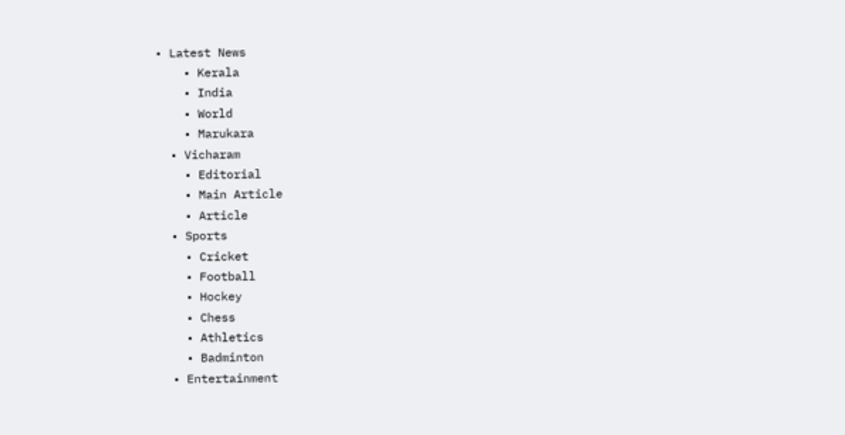• Latest News
    • Kerala
    • India
    • World
    • Marukara
  • Vicharam
    • Editorial
    • Main Article
    • Article
  • Sports
    • Cricket
    • Football
    • Hockey
    • Chess
    • Athletics
    • Badminton
  • Entertainment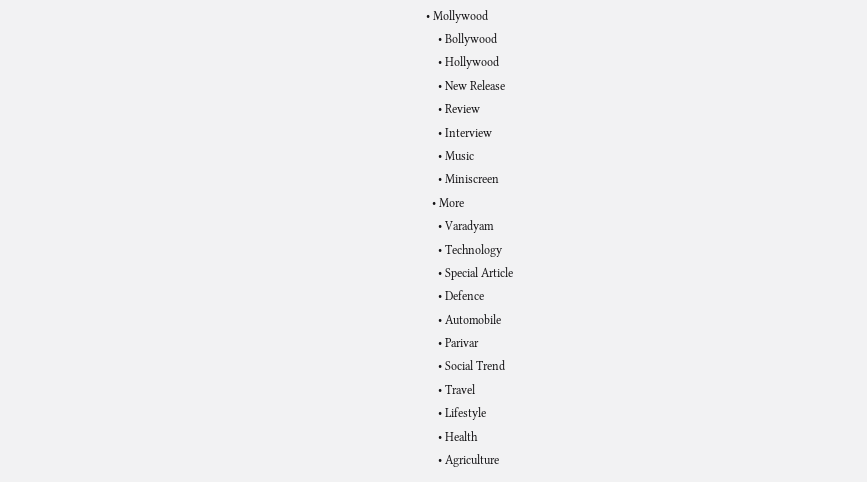• Mollywood
    • Bollywood
    • Hollywood
    • New Release
    • Review
    • Interview
    • Music
    • Miniscreen
  • More
    • Varadyam
    • Technology
    • Special Article
    • Defence
    • Automobile
    • Parivar
    • Social Trend
    • Travel
    • Lifestyle
    • Health
    • Agriculture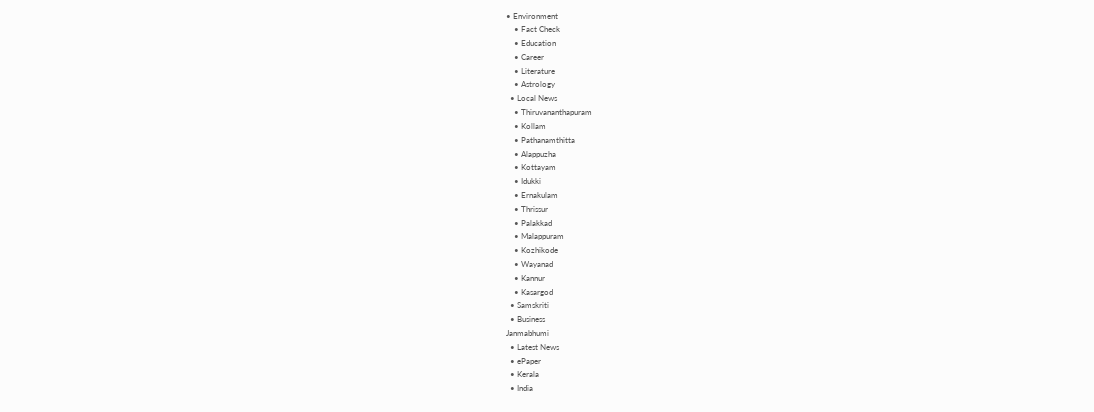• Environment
    • Fact Check
    • Education
    • Career
    • Literature
    • Astrology
  • Local News
    • Thiruvananthapuram
    • Kollam
    • Pathanamthitta
    • Alappuzha
    • Kottayam
    • Idukki
    • Ernakulam
    • Thrissur
    • Palakkad
    • Malappuram
    • Kozhikode
    • Wayanad
    • Kannur
    • Kasargod
  • Samskriti
  • Business
Janmabhumi
  • Latest News
  • ePaper
  • Kerala
  • India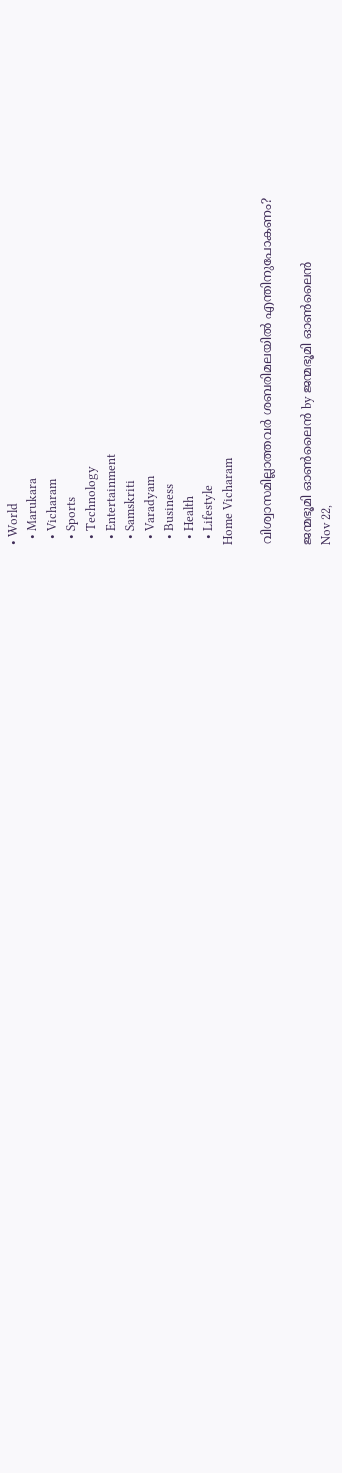• World
  • Marukara
  • Vicharam
  • Sports
  • Technology
  • Entertainment
  • Samskriti
  • Varadyam
  • Business
  • Health
  • Lifestyle
Home Vicharam

വിശ്വാസമില്ലാത്തവര്‍ ശബരിമലയില്‍ എന്തിനുപോകണം?

ജന്മഭൂമി ഓണ്‍ലൈന്‍ by ജന്മഭൂമി ഓണ്‍ലൈന്‍
Nov 22,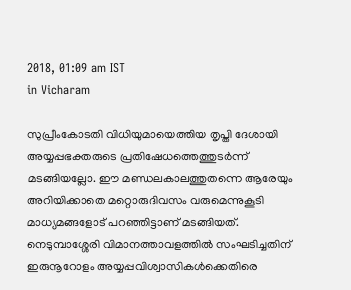2018, 01:09 am IST
in Vicharam

സുപ്രീംകോടതി വിധിയുമായെത്തിയ തൃപ്തി ദേശായി അയ്യപ്പഭക്തരുടെ പ്രതിഷേധത്തെത്തുടര്‍ന്ന് മടങ്ങിയല്ലോ. ഈ മണ്ഡലകാലത്തുതന്നെ ആരേയും അറിയിക്കാതെ മറ്റൊരുദിവസം വരുമെന്നുകൂടി മാധ്യമങ്ങളോട് പറഞ്ഞിട്ടാണ് മടങ്ങിയത്. നെടുമ്പാശ്ശേരി വിമാനത്താവളത്തില്‍ സംഘടിച്ചതിന് ഇരുനൂറോളം അയ്യപ്പവിശ്വാസികള്‍ക്കെതിരെ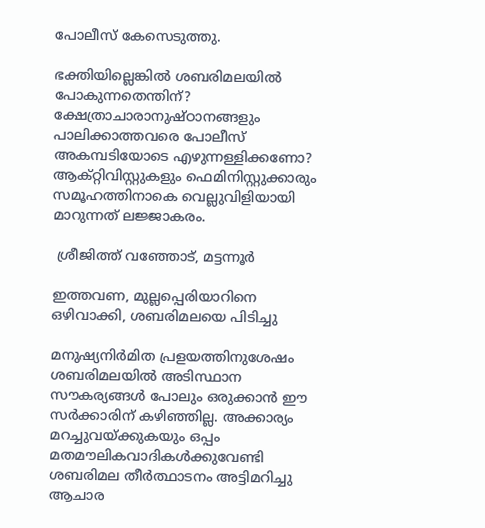പോലീസ് കേസെടുത്തു.

ഭക്തിയില്ലെങ്കില്‍ ശബരിമലയില്‍ പോകുന്നതെന്തിന്? ക്ഷേത്രാചാരാനുഷ്ഠാനങ്ങളും പാലിക്കാത്തവരെ പോലീസ് അകമ്പടിയോടെ എഴുന്നള്ളിക്കണോ? ആക്റ്റിവിസ്റ്റുകളും ഫെമിനിസ്റ്റുക്കാരും സമൂഹത്തിനാകെ വെല്ലുവിളിയായി മാറുന്നത് ലജ്ജാകരം.

 ശ്രീജിത്ത് വഞ്ഞോട്, മട്ടന്നൂര്‍

ഇത്തവണ, മുല്ലപ്പെരിയാറിനെ ഒഴിവാക്കി, ശബരിമലയെ പിടിച്ചു

മനുഷ്യനിര്‍മിത പ്രളയത്തിനുശേഷം ശബരിമലയില്‍ അടിസ്ഥാന സൗകര്യങ്ങള്‍ പോലും ഒരുക്കാന്‍ ഈ സര്‍ക്കാരിന് കഴിഞ്ഞില്ല. അക്കാര്യം മറച്ചുവയ്‌ക്കുകയും ഒപ്പം  മതമൗലികവാദികള്‍ക്കുവേണ്ടി ശബരിമല തീര്‍ത്ഥാടനം അട്ടിമറിച്ചു ആചാര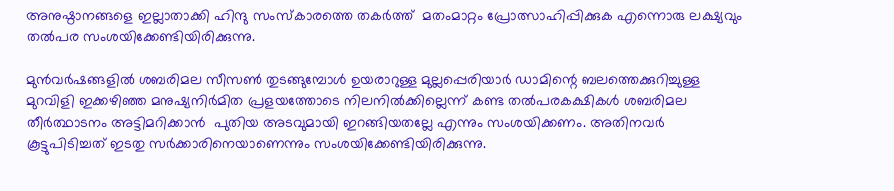അനുഷ്ഠാനങ്ങളെ ഇല്ലാതാക്കി ഹിന്ദു സംസ്‌കാരത്തെ തകര്‍ത്ത്  മതംമാറ്റം പ്രോത്സാഹിപ്പിക്കുക എന്നൊരു ലക്ഷ്യവും തല്‍പര സംശയിക്കേണ്ടിയിരിക്കുന്നു.

മുന്‍വര്‍ഷങ്ങളില്‍ ശബരിമല സീസണ്‍ തുടങ്ങുമ്പോള്‍ ഉയരാറുള്ള മുല്ലപ്പെരിയാര്‍ ഡാമിന്റെ ബലത്തെക്കുറിച്ചുള്ള മുറവിളി ഇക്കഴിഞ്ഞ മനുഷ്യനിര്‍മിത പ്രളയത്തോടെ നിലനില്‍ക്കില്ലെന്ന് കണ്ട തല്‍പരകക്ഷികള്‍ ശബരിമല തീര്‍ത്ഥാടനം അട്ടിമറിക്കാന്‍  പുതിയ അടവുമായി ഇറങ്ങിയതല്ലേ എന്നും സംശയിക്കണം. അതിനവര്‍ കൂട്ടുപിടിച്ചത് ഇടതു സര്‍ക്കാരിനെയാണെന്നും സംശയിക്കേണ്ടിയിരിക്കുന്നു.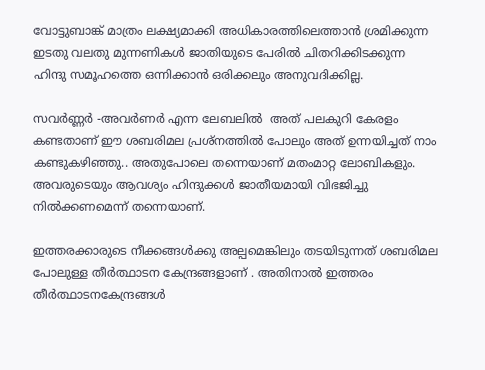വോട്ടുബാങ്ക് മാത്രം ലക്ഷ്യമാക്കി അധികാരത്തിലെത്താന്‍ ശ്രമിക്കുന്ന ഇടതു വലതു മുന്നണികള്‍ ജാതിയുടെ പേരില്‍ ചിതറിക്കിടക്കുന്ന ഹിന്ദു സമൂഹത്തെ ഒന്നിക്കാന്‍ ഒരിക്കലും അനുവദിക്കില്ല.

സവര്‍ണ്ണര്‍ -അവര്‍ണര്‍ എന്ന ലേബലില്‍  അത് പലകുറി കേരളം കണ്ടതാണ് ഈ ശബരിമല പ്രശ്നത്തില്‍ പോലും അത് ഉന്നയിച്ചത് നാം കണ്ടുകഴിഞ്ഞു.. അതുപോലെ തന്നെയാണ് മതംമാറ്റ ലോബികളും. അവരുടെയും ആവശ്യം ഹിന്ദുക്കള്‍ ജാതീയമായി വിഭജിച്ചു നില്‍ക്കണമെന്ന് തന്നെയാണ്.

ഇത്തരക്കാരുടെ നീക്കങ്ങള്‍ക്കു അല്പമെങ്കിലും തടയിടുന്നത് ശബരിമല പോലുള്ള തീര്‍ത്ഥാടന കേന്ദ്രങ്ങളാണ് . അതിനാല്‍ ഇത്തരം തീര്‍ത്ഥാടനകേന്ദ്രങ്ങള്‍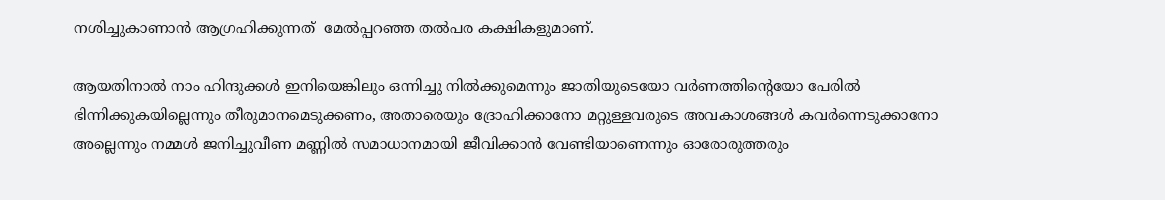നശിച്ചുകാണാന്‍ ആഗ്രഹിക്കുന്നത്  മേല്‍പ്പറഞ്ഞ തല്‍പര കക്ഷികളുമാണ്.

ആയതിനാല്‍ നാം ഹിന്ദുക്കള്‍ ഇനിയെങ്കിലും ഒന്നിച്ചു നില്‍ക്കുമെന്നും ജാതിയുടെയോ വര്‍ണത്തിന്റെയോ പേരില്‍ ഭിന്നിക്കുകയില്ലെന്നും തീരുമാനമെടുക്കണം, അതാരെയും ദ്രോഹിക്കാനോ മറ്റുള്ളവരുടെ അവകാശങ്ങള്‍ കവര്‍ന്നെടുക്കാനോ അല്ലെന്നും നമ്മള്‍ ജനിച്ചുവീണ മണ്ണില്‍ സമാധാനമായി ജീവിക്കാന്‍ വേണ്ടിയാണെന്നും ഓരോരുത്തരും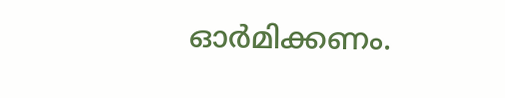ഓര്‍മിക്കണം.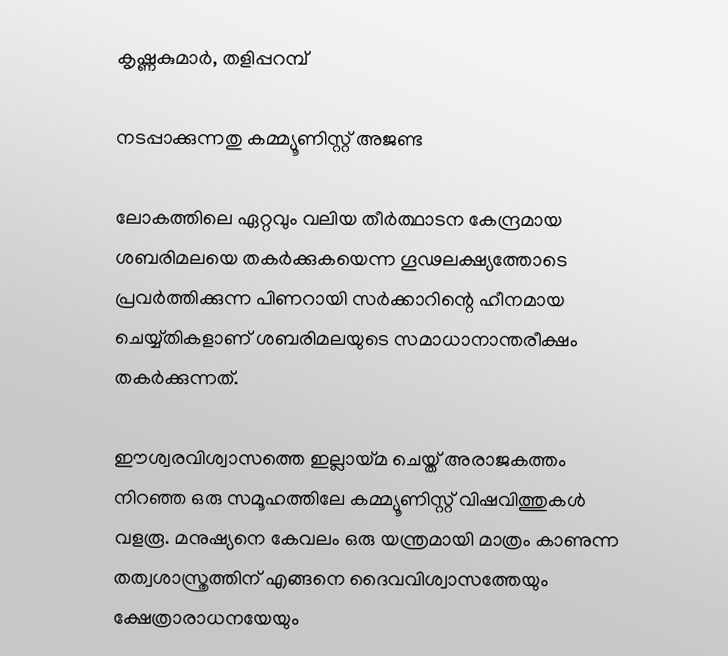കൃഷ്ണകുമാര്‍, തളിപ്പറമ്പ്

നടപ്പാക്കുന്നതു കമ്മ്യൂണിസ്റ്റ് അജണ്ട

ലോകത്തിലെ ഏറ്റവും വലിയ തീര്‍ത്ഥാടന കേന്ദ്രമായ ശബരിമലയെ തകര്‍ക്കുകയെന്ന ഗൂഢലക്ഷ്യത്തോടെ പ്രവര്‍ത്തിക്കുന്ന പിണറായി സര്‍ക്കാറിന്റെ ഹീനമായ ചെയ്യ്തികളാണ് ശബരിമലയുടെ സമാധാനാന്തരീക്ഷം തകര്‍ക്കുന്നത്.

ഈശ്വരവിശ്വാസത്തെ ഇല്ലായ്‌മ ചെയ്ത് അരാജകത്തം നിറഞ്ഞ ഒരു സമൂഹത്തിലേ കമ്മ്യൂണിസ്റ്റ് വിഷവിത്തുകള്‍ വളരൂ. മനുഷ്യനെ കേവലം ഒരു യന്ത്രമായി മാത്രം കാണുന്ന തത്വശാസ്ത്രത്തിന് എങ്ങനെ ദൈവവിശ്വാസത്തേയും ക്ഷേത്രാരാധനയേയും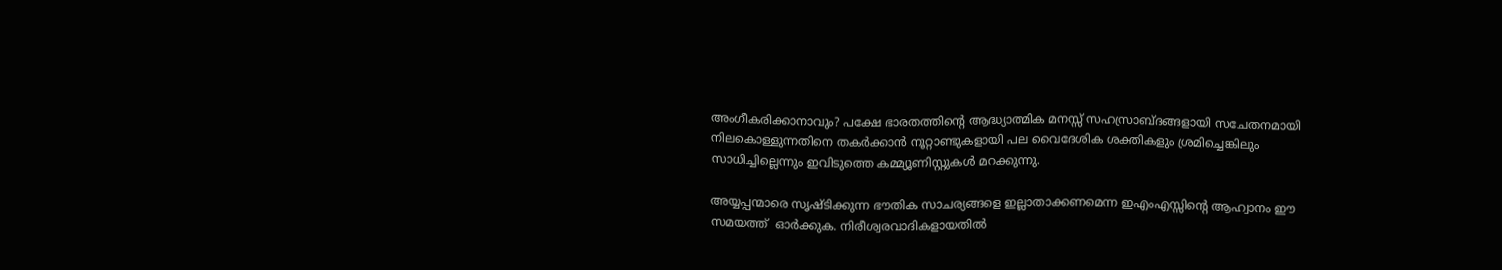അംഗീകരിക്കാനാവും? പക്ഷേ ഭാരതത്തിന്റെ ആദ്ധ്യാത്മിക മനസ്സ് സഹസ്രാബ്ദങ്ങളായി സചേതനമായി നിലകൊള്ളുന്നതിനെ തകര്‍ക്കാന്‍ നൂറ്റാണ്ടുകളായി പല വൈദേശിക ശക്തികളും ശ്രമിച്ചെങ്കിലും സാധിച്ചില്ലെന്നും ഇവിടുത്തെ കമ്മ്യൂണിസ്റ്റുകള്‍ മറക്കുന്നു.

അയ്യപ്പന്മാരെ സൃഷ്ടിക്കുന്ന ഭൗതിക സാചര്യങ്ങളെ ഇല്ലാതാക്കണമെന്ന ഇഎംഎസ്സിന്റെ ആഹ്വാനം ഈ  സമയത്ത്  ഓര്‍ക്കുക. നിരീശ്വരവാദികളായതില്‍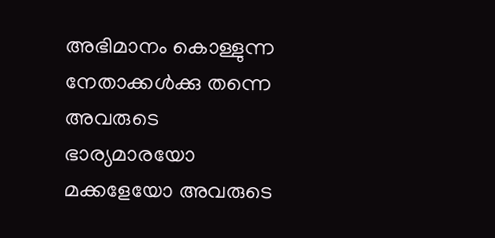അഭിമാനം കൊള്ളുന്ന നേതാക്കള്‍ക്കു തന്നെ അവരുടെ ഭാര്യമാരയോ മക്കളേയോ അവരുടെ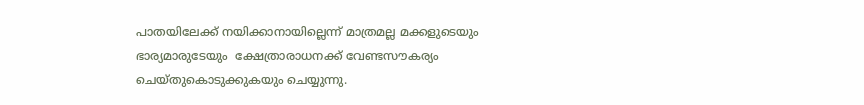പാതയിലേക്ക് നയിക്കാനായില്ലെന്ന് മാത്രമല്ല മക്കളുടെയും ഭാര്യമാരുടേയും  ക്ഷേത്രാരാധനക്ക് വേണ്ടസൗകര്യം ചെയ്തുകൊടുക്കുകയും ചെയ്യുന്നു.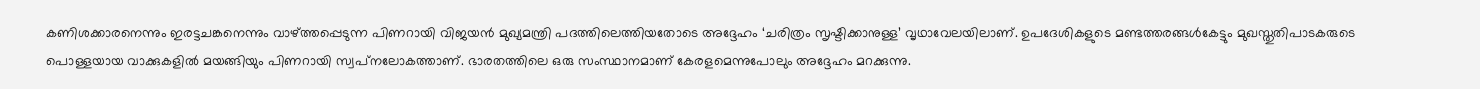കണിശക്കാരനെന്നും ഇരട്ടചങ്കനെന്നും വാഴ്‌ത്തപ്പെടുന്ന പിണറായി വിജയന്‍ മുഖ്യമന്ത്രി പദത്തിലെത്തിയതോടെ അദ്ദേഹം ‘ചരിത്രം സൃഷ്ടിക്കാനുള്ള’ വൃഥാവേലയിലാണ്. ഉപദേശികളുടെ മണ്ടത്തരങ്ങള്‍കേട്ടും മുഖസ്തുതിപാടകരുടെ പൊള്ളയായ വാക്കുകളില്‍ മയങ്ങിയും പിണറായി സ്വപ്‌നലോകത്താണ്. ഭാരതത്തിലെ ഒരു സംസ്ഥാനമാണ് കേരളമെന്നുപോലും അദ്ദേഹം മറക്കുന്നു.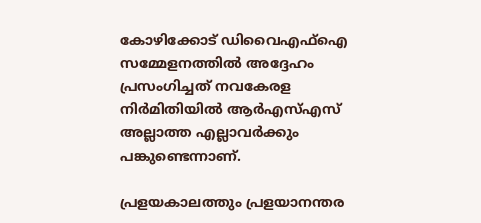കോഴിക്കോട് ഡിവൈഎഫ്‌ഐ സമ്മേളനത്തില്‍ അദ്ദേഹം പ്രസംഗിച്ചത് നവകേരള നിര്‍മിതിയില്‍ ആര്‍എസ്എസ് അല്ലാത്ത എല്ലാവര്‍ക്കും പങ്കുണ്ടെന്നാണ്.

പ്രളയകാലത്തും പ്രളയാനന്തര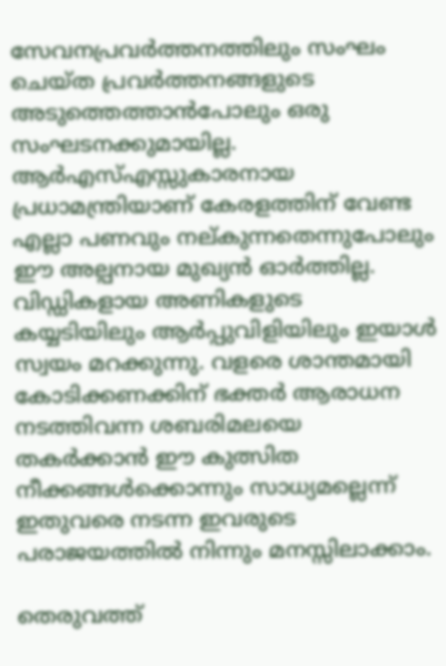സേവനപ്രവര്‍ത്തനത്തിലും സംഘം ചെയ്ത പ്രവര്‍ത്തനങ്ങളുടെ അടുത്തെത്താന്‍പോലും ഒരു സംഘടനക്കുമായില്ല. ആര്‍എസ്എസ്സുകാരനായ പ്രധാമന്ത്രിയാണ് കേരളത്തിന് വേണ്ട എല്ലാ പണവും നല്കുന്നതെന്നുപോലും ഈ അല്പനായ മുഖ്യന്‍ ഓര്‍ത്തില്ല. വിഡ്ഡികളായ അണികളുടെ കയ്യടിയിലും ആര്‍പ്പുവിളിയിലും ഇയാള്‍ സ്വയം മറക്കുന്നു. വളരെ ശാന്തമായി കോടിക്കണക്കിന് ഭക്തര്‍ ആരാധന നടത്തിവന്ന ശബരിമലയെ തകര്‍ക്കാന്‍ ഈ കുത്സിത നീക്കങ്ങള്‍ക്കൊന്നും സാധ്യമല്ലെന്ന് ഇതുവരെ നടന്ന ഇവരുടെ പരാജയത്തില്‍ നിന്നും മനസ്സിലാക്കാം.

തെരുവത്ത്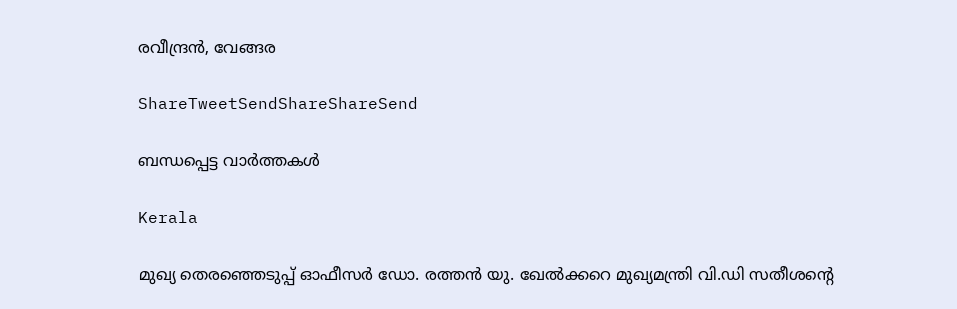രവീന്ദ്രന്‍, വേങ്ങര

ShareTweetSendShareShareSend

ബന്ധപ്പെട്ട വാര്‍ത്തകള്‍

Kerala

മുഖ്യ തെരഞ്ഞെടുപ്പ് ഓഫീസർ ഡോ. രത്തൻ യു. ഖേൽക്കറെ മുഖ്യമന്ത്രി വി.ഡി സതീശന്റെ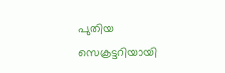പുതിയ സെക്രട്ടറിയായി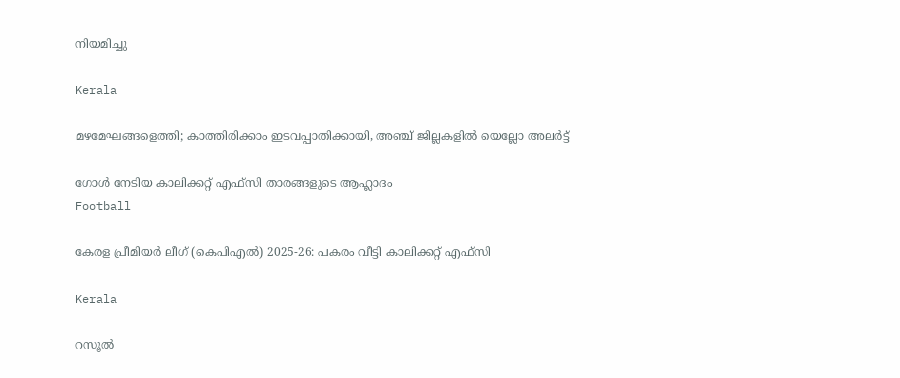നിയമിച്ചു

Kerala

മഴമേഘങ്ങളെത്തി; കാത്തിരിക്കാം ഇടവപ്പാതിക്കായി, അഞ്ച് ജില്ലകളിൽ യെല്ലോ അലർട്ട്

ഗോള്‍ നേടിയ കാലിക്കറ്റ് എഫ്‌സി താരങ്ങളുടെ ആഹ്ലാദം
Football

കേരള പ്രീമിയര്‍ ലീഗ് (കെപിഎല്‍) 2025-26: പകരം വീട്ടി കാലിക്കറ്റ് എഫ്‌സി

Kerala

റസൂൽ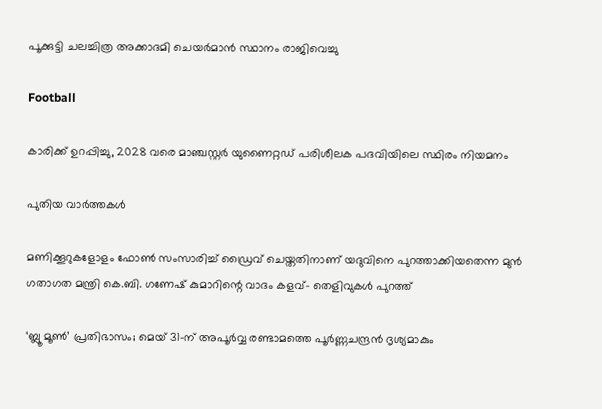പൂക്കുട്ടി ചലച്ചിത്ര അക്കാദമി ചെയർമാൻ സ്ഥാനം രാജിവെച്ചു

Football

കാരിക്ക് ഉറപ്പിച്ചു, 2028 വരെ മാഞ്ചസ്റ്റര്‍ യുണൈറ്റഡ് പരിശീലക പദവിയിലെ സ്ഥിരം നിയമനം

പുതിയ വാര്‍ത്തകള്‍

മണിക്കൂറുകളോളം ഫോൺ സംസാരിച്ച് ഡ്രൈവ് ചെയ്തതിനാണ് യദുവിനെ പുറത്താക്കിയതെന്ന മുൻ ഗതാഗത മന്ത്രി കെ.ബി. ഗണേഷ് കുമാറിന്റെ വാദം കളവ്- തെളിവുകൾ പുറത്ത്

‘ബ്ലൂ മൂണ്‍’ പ്രതിഭാസം; മെയ് 31-ന് അപൂര്‍വ്വ രണ്ടാമത്തെ പൂര്‍ണ്ണചന്ദ്രൻ ദൃശ്യമാകും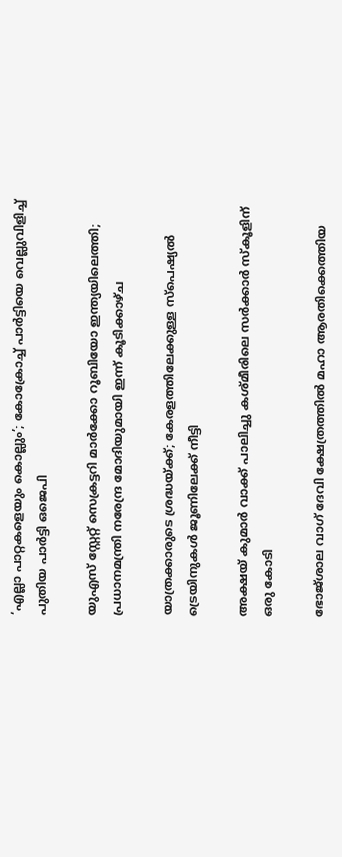‘എല്ലാ പാറ്റകളെയും കൊല്ലും’; കോക്രോച്ച്‌ പാര്‍ട്ടിയെ വെല്ലുവിളിച്ച്‌ പുതിയ പാര്‍ട്ടി ഒജെപി

യുഎസ് സ്റ്റേറ്റ് സെക്രട്ടറി മാർക്കോ റൂബിയോ ഇന്ത്യയിലെത്തി; പ്രധാനമന്ത്രി നരേന്ദ്ര മോദിയുമായി ഇന്ന് കൂടിക്കാഴ്ച

യാത്രക്കാരുടെ ശ്രദ്ധയ്‌ക്ക്; കേരളത്തിലേക്കുള്ള സ്പെഷ്യല്‍ ട്രെയിനുകള്‍ ജൂണിലേക്ക് നീട്ടി

അക്ഷയ് കുമാര്‍ വാക്ക് പാലിച്ചു കശ്മീരിലെ സര്‍ക്കാര്‍ സ്‌കൂളിന് ഒരു കോടി

ഭോജ്ശാല വാഗ് ദേവി ക്ഷേത്രത്തില്‍ മഹാ ആരതിക്കെത്തിയ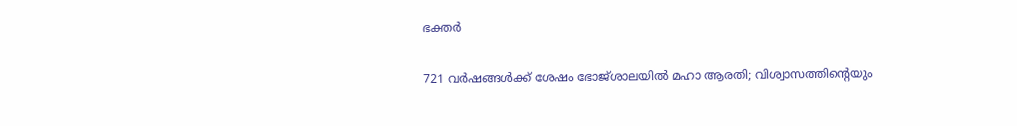ഭക്തര്‍

721 വര്‍ഷങ്ങള്‍ക്ക് ശേഷം ഭോജ്ശാലയില്‍ മഹാ ആരതി; വിശ്വാസത്തിന്റെയും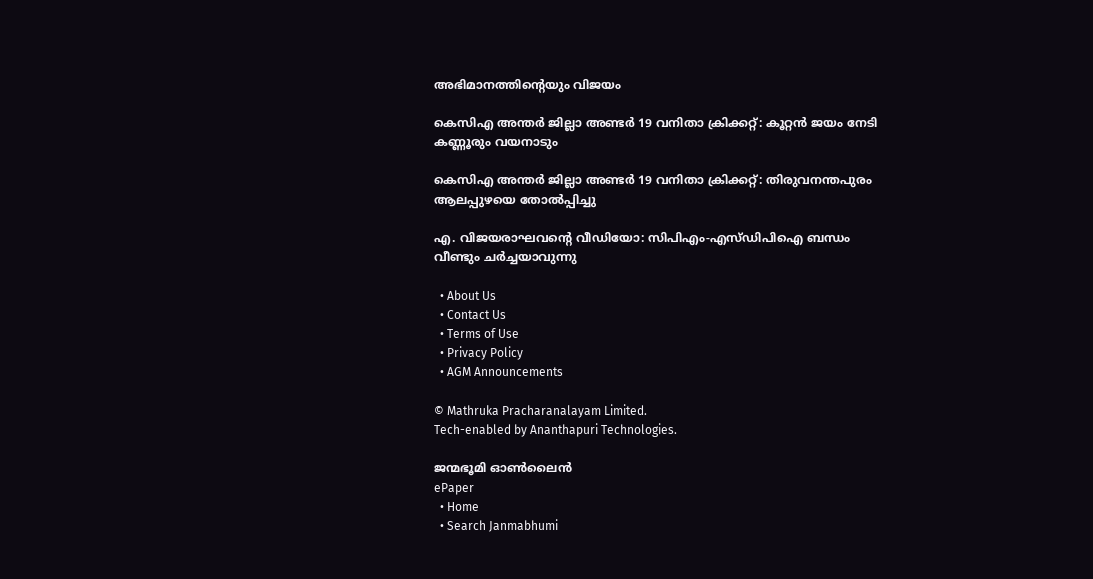അഭിമാനത്തിന്റെയും വിജയം

കെസിഎ അന്തര്‍ ജില്ലാ അണ്ടര്‍ 19 വനിതാ ക്രിക്കറ്റ്: കൂറ്റന്‍ ജയം നേടി കണ്ണൂരും വയനാടും

കെസിഎ അന്തര്‍ ജില്ലാ അണ്ടര്‍ 19 വനിതാ ക്രിക്കറ്റ്: തിരുവനന്തപുരം ആലപ്പുഴയെ തോല്‍പ്പിച്ചു

എ. വിജയരാഘവന്റെ വീഡിയോ: സിപിഎം-എസ്ഡിപിഐ ബന്ധം വീണ്ടും ചര്‍ച്ചയാവുന്നു

  • About Us
  • Contact Us
  • Terms of Use
  • Privacy Policy
  • AGM Announcements

© Mathruka Pracharanalayam Limited.
Tech-enabled by Ananthapuri Technologies.

ജന്മഭൂമി ഓണ്‍ലൈന്‍
ePaper
  • Home
  • Search Janmabhumi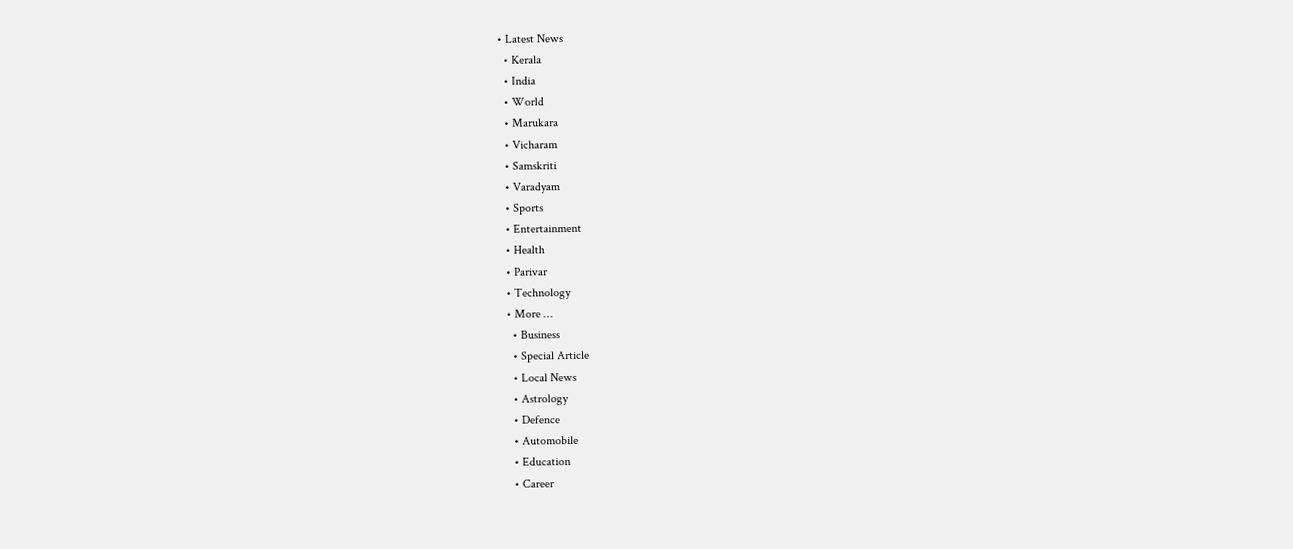• Latest News
  • Kerala
  • India
  • World
  • Marukara
  • Vicharam
  • Samskriti
  • Varadyam
  • Sports
  • Entertainment
  • Health
  • Parivar
  • Technology
  • More …
    • Business
    • Special Article
    • Local News
    • Astrology
    • Defence
    • Automobile
    • Education
    • Career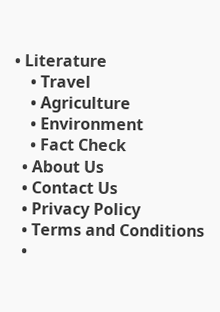• Literature
    • Travel
    • Agriculture
    • Environment
    • Fact Check
  • About Us
  • Contact Us
  • Privacy Policy
  • Terms and Conditions
  •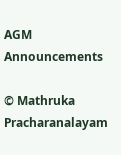AGM Announcements

© Mathruka Pracharanalayam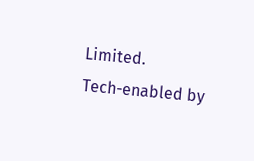Limited.
Tech-enabled by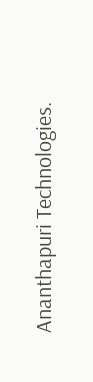Ananthapuri Technologies.